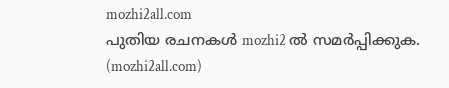mozhi2all.com
പുതിയ രചനകൾ mozhi2 ൽ സമർപ്പിക്കുക. (mozhi2all.com)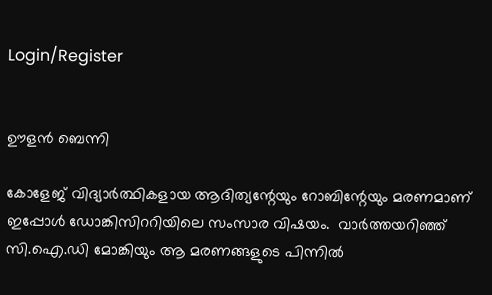Login/Register


ഊളന്‍ ബെന്നി

കോളേജ് വിദ്യാര്‍ത്ഥികളായ ആദിത്യന്റേയും റോബിന്റേയും മരണമാണ് ഇപ്പോള്‍ ഡോങ്കിസിററിയിലെ സംസാര വിഷയം.  വാര്‍ത്തയറിഞ്ഞ് സി.ഐ.ഡി മോങ്കിയും ആ മരണങ്ങളുടെ പിന്നില്‍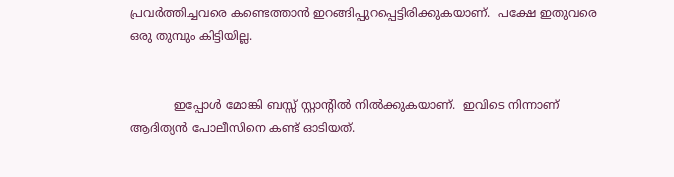പ്രവര്‍ത്തിച്ചവരെ കണ്ടെത്താന്‍ ഇറങ്ങിപ്പുറപ്പെട്ടിരിക്കുകയാണ്.  പക്ഷേ ഇതുവരെ ഒരു തുമ്പും കിട്ടിയില്ല.


            ഇപ്പോള്‍ മോങ്കി ബസ്സ് സ്റ്റാന്റില്‍ നില്‍ക്കുകയാണ്.  ഇവിടെ നിന്നാണ് ആദിത്യന്‍ പോലീസിനെ കണ്ട് ഓടിയത്.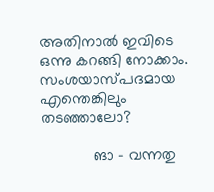അതിനാല്‍ ഇവിടെ ഒന്നു കറങ്ങി നോക്കാം.  സംശയാസ്പദമായ എന്തെങ്കിലും തടഞ്ഞാലോ?

            ങാ - വന്നതു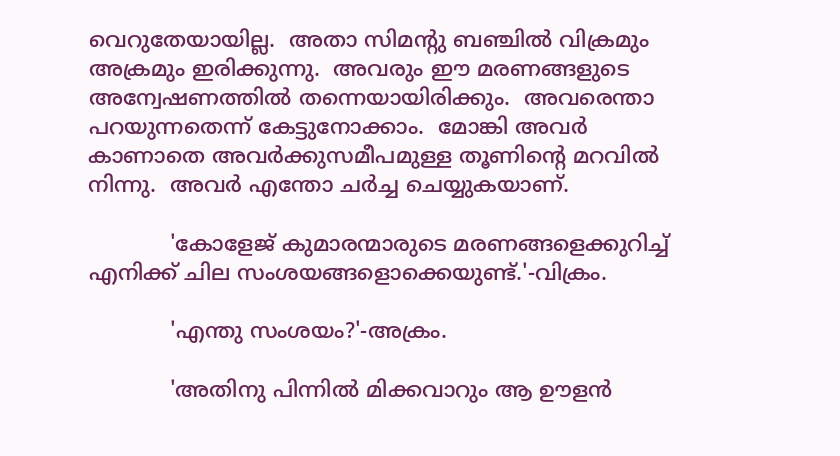വെറുതേയായില്ല.  അതാ സിമന്റു ബഞ്ചില്‍ വിക്രമും അക്രമും ഇരിക്കുന്നു.  അവരും ഈ മരണങ്ങളുടെ അന്വേഷണത്തില്‍ തന്നെയായിരിക്കും.  അവരെന്താ പറയുന്നതെന്ന് കേട്ടുനോക്കാം.  മോങ്കി അവര്‍ കാണാതെ അവര്‍ക്കുസമീപമുള്ള തൂണിന്റെ മറവില്‍ നിന്നു.  അവര്‍ എന്തോ ചര്‍ച്ച ചെയ്യുകയാണ്.

            'കോളേജ് കുമാരന്മാരുടെ മരണങ്ങളെക്കുറിച്ച് എനിക്ക് ചില സംശയങ്ങളൊക്കെയുണ്ട്.'-വിക്രം.

            'എന്തു സംശയം?'-അക്രം.

            'അതിനു പിന്നില്‍ മിക്കവാറും ആ ഊളന്‍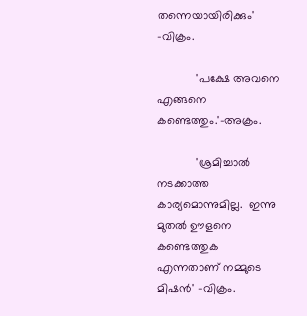തന്നെയായിരിക്കും' -വിക്രം.

            'പക്ഷേ അവനെ എങ്ങനെ കണ്ടെത്തും.'-അക്രം.

            'ശ്രമിച്ചാല്‍ നടക്കാത്ത കാര്യമൊന്നുമില്ല.  ഇന്നു മുതല്‍ ഊളനെ കണ്ടെത്തുക എന്നതാണ് നമ്മുടെ മിഷന്‍' -വിക്രം.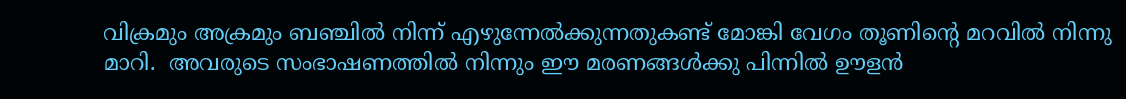വിക്രമും അക്രമും ബഞ്ചില്‍ നിന്ന് എഴുന്നേല്‍ക്കുന്നതുകണ്ട് മോങ്കി വേഗം തൂണിന്റെ മറവില്‍ നിന്നു മാറി.  അവരുടെ സംഭാഷണത്തില്‍ നിന്നും ഈ മരണങ്ങള്‍ക്കു പിന്നില്‍ ഊളന്‍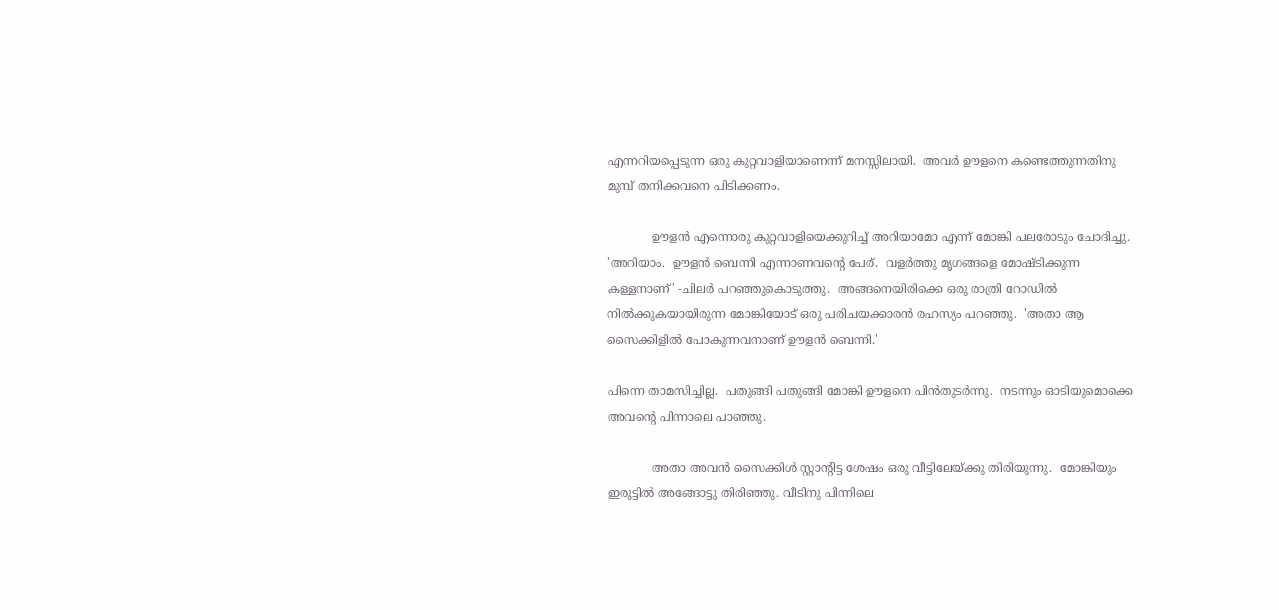എന്നറിയപ്പെടുന്ന ഒരു കുറ്റവാളിയാണെന്ന് മനസ്സിലായി.  അവര്‍ ഊളനെ കണ്ടെത്തുന്നതിനു മുമ്പ് തനിക്കവനെ പിടിക്കണം.

            ഊളന്‍ എന്നൊരു കുറ്റവാളിയെക്കുറിച്ച് അറിയാമോ എന്ന് മോങ്കി പലരോടും ചോദിച്ചു.  'അറിയാം.  ഊളന്‍ ബെന്നി എന്നാണവന്റെ പേര്.  വളര്‍ത്തു മൃഗങ്ങളെ മോഷ്ടിക്കുന്ന കള്ളനാണ്' -ചിലര്‍ പറഞ്ഞുകൊടുത്തു.  അങ്ങനെയിരിക്കെ ഒരു രാത്രി റോഡില്‍ നില്‍ക്കുകയായിരുന്ന മോങ്കിയോട് ഒരു പരിചയക്കാരന്‍ രഹസ്യം പറഞ്ഞു.  'അതാ ആ സൈക്കിളില്‍ പോകുന്നവനാണ് ഊളന്‍ ബെന്നി.'

പിന്നെ താമസിച്ചില്ല.  പതുങ്ങി പതുങ്ങി മോങ്കി ഊളനെ പിന്‍തുടര്‍ന്നു.  നടന്നും ഓടിയുമൊക്കെ അവന്റെ പിന്നാലെ പാഞ്ഞു.

            അതാ അവന്‍ സൈക്കിള്‍ സ്റ്റാന്റിട്ട ശേഷം ഒരു വീട്ടിലേയ്ക്കു തിരിയുന്നു.  മോങ്കിയും ഇരുട്ടില്‍ അങ്ങോട്ടു തിരിഞ്ഞു. വീടിനു പിന്നിലെ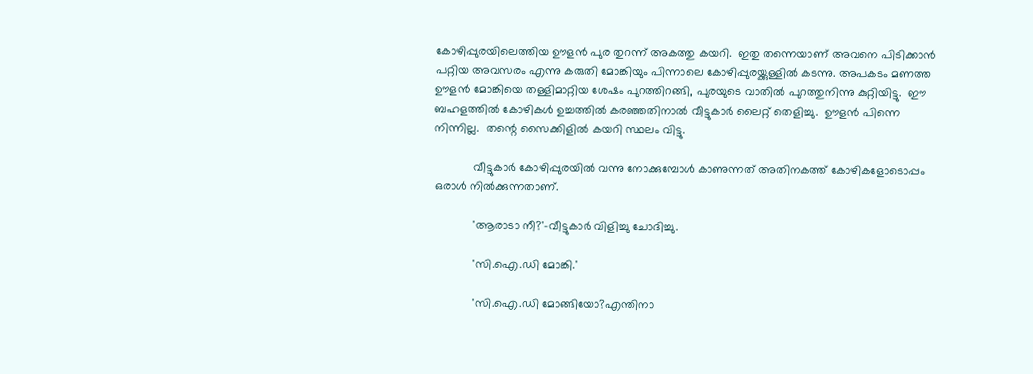കോഴിപ്പുരയിലെത്തിയ ഊളന്‍ പുര തുറന്ന് അകത്തു കയറി.  ഇതു തന്നെയാണ് അവനെ പിടിക്കാന്‍ പറ്റിയ അവസരം എന്നു കരുതി മോങ്കിയും പിന്നാലെ കോഴിപ്പുരയ്ക്കുള്ളില്‍ കടന്നു. അപകടം മണത്ത ഊളന്‍ മോങ്കിയെ തള്ളിമാറ്റിയ ശേഷം പുറത്തിറങ്ങി, പുരയുടെ വാതില്‍ പുറത്തുനിന്നു കുറ്റിയിട്ടു.  ഈ ബഹളത്തില്‍ കോഴികള്‍ ഉച്ചത്തില്‍ കരഞ്ഞതിനാല്‍ വീട്ടുകാര്‍ ലൈറ്റ് തെളിച്ചു.  ഊളന്‍ പിന്നെ നിന്നില്ല.  തന്റെ സൈക്കിളില്‍ കയറി സ്ഥലം വിട്ടു.

            വീട്ടുകാര്‍ കോഴിപ്പുരയില്‍ വന്നു നോക്കുമ്പോള്‍ കാണുന്നത് അതിനകത്ത് കോഴികളോടൊപ്പം ഒരാള്‍ നില്‍ക്കുന്നതാണ്.

            'ആരാടാ നീ?'-വീട്ടുകാര്‍ വിളിച്ചു ചോദിച്ചു.

            'സി.ഐ.ഡി മോങ്കി.'

            'സി.ഐ.ഡി മോങ്ങിയോ?എന്തിനാ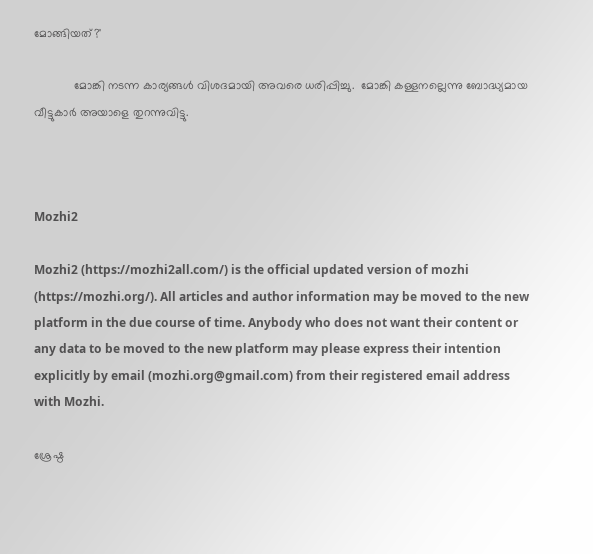മോങ്ങിയത്?'

            മോങ്കി നടന്ന കാര്യങ്ങള്‍ വിശദമായി അവരെ ധരിപ്പിച്ചു.  മോങ്കി കള്ളനല്ലെന്നു ബോദ്ധ്യമായ വീട്ടുകാര്‍ അയാളെ തുറന്നുവിട്ടു.



Mozhi2

Mozhi2 (https://mozhi2all.com/) is the official updated version of mozhi (https://mozhi.org/). All articles and author information may be moved to the new platform in the due course of time. Anybody who does not want their content or any data to be moved to the new platform may please express their intention explicitly by email (mozhi.org@gmail.com) from their registered email address with Mozhi.

ശ്രേഷ്ഠ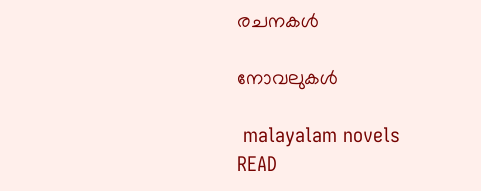രചനകൾ

നോവലുകൾ

 malayalam novels
READ